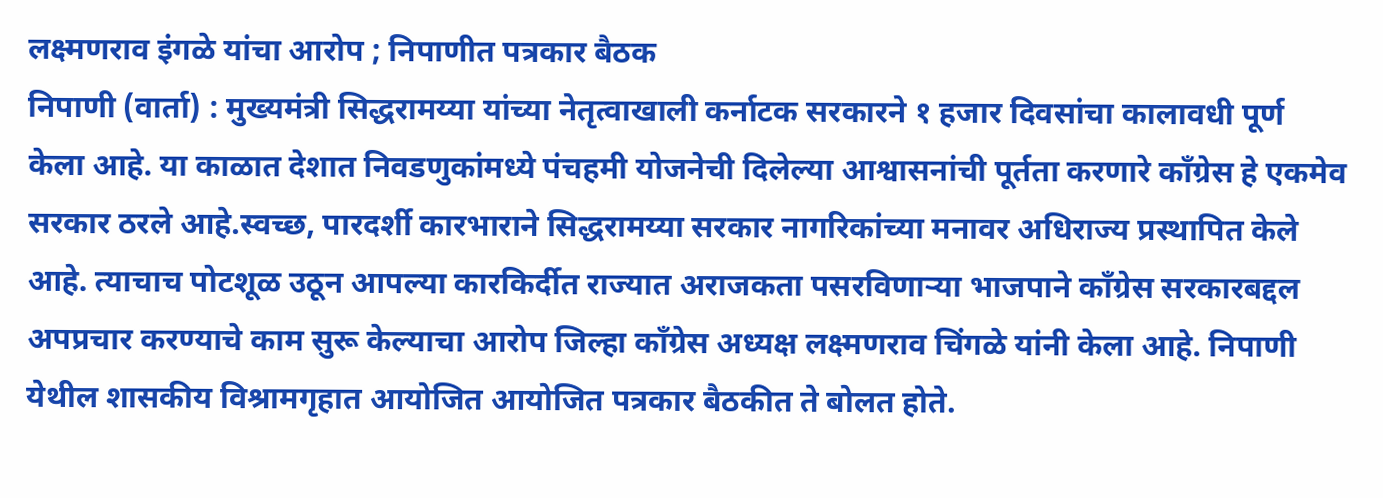लक्ष्मणराव इंगळे यांचा आरोप ; निपाणीत पत्रकार बैठक
निपाणी (वार्ता) : मुख्यमंत्री सिद्धरामय्या यांच्या नेतृत्वाखाली कर्नाटक सरकारने १ हजार दिवसांचा कालावधी पूर्ण केला आहे. या काळात देशात निवडणुकांमध्ये पंचहमी योजनेची दिलेल्या आश्वासनांची पूर्तता करणारे काँग्रेस हे एकमेव सरकार ठरले आहे.स्वच्छ, पारदर्शी कारभाराने सिद्धरामय्या सरकार नागरिकांच्या मनावर अधिराज्य प्रस्थापित केले आहे. त्याचाच पोटशूळ उठून आपल्या कारकिर्दीत राज्यात अराजकता पसरविणाऱ्या भाजपाने काँग्रेस सरकारबद्दल अपप्रचार करण्याचे काम सुरू केल्याचा आरोप जिल्हा काँग्रेस अध्यक्ष लक्ष्मणराव चिंगळे यांनी केला आहे. निपाणी येथील शासकीय विश्रामगृहात आयोजित आयोजित पत्रकार बैठकीत ते बोलत होते.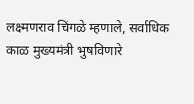लक्ष्मणराव चिंगळे म्हणाले, सर्वाधिक काळ मुख्यमंत्री भुषविणारे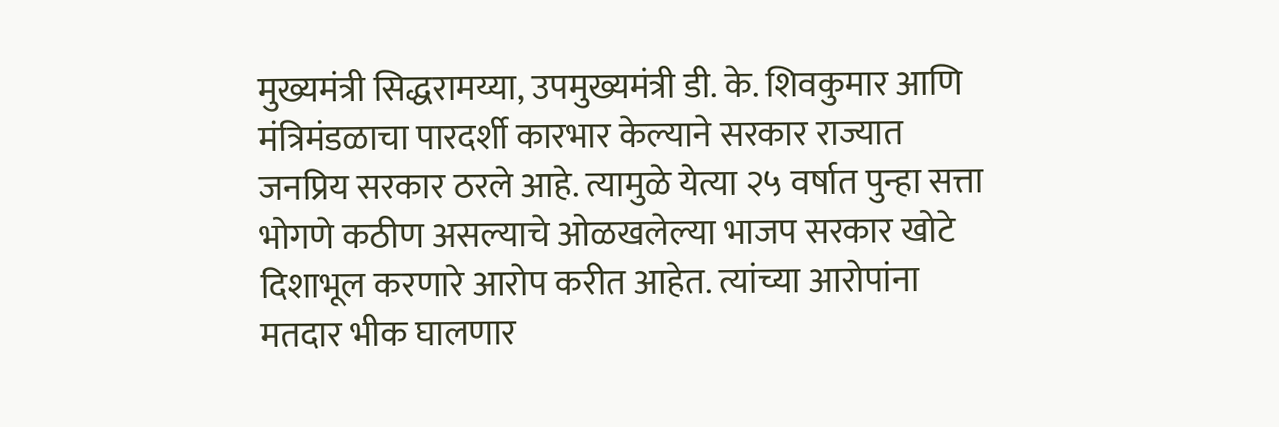मुख्यमंत्री सिद्धरामय्या, उपमुख्यमंत्री डी. के. शिवकुमार आणि मंत्रिमंडळाचा पारदर्शी कारभार केल्याने सरकार राज्यात जनप्रिय सरकार ठरले आहे. त्यामुळे येत्या २५ वर्षात पुन्हा सत्ता भोगणे कठीण असल्याचे ओळखलेल्या भाजप सरकार खोटे दिशाभूल करणारे आरोप करीत आहेत. त्यांच्या आरोपांना मतदार भीक घालणार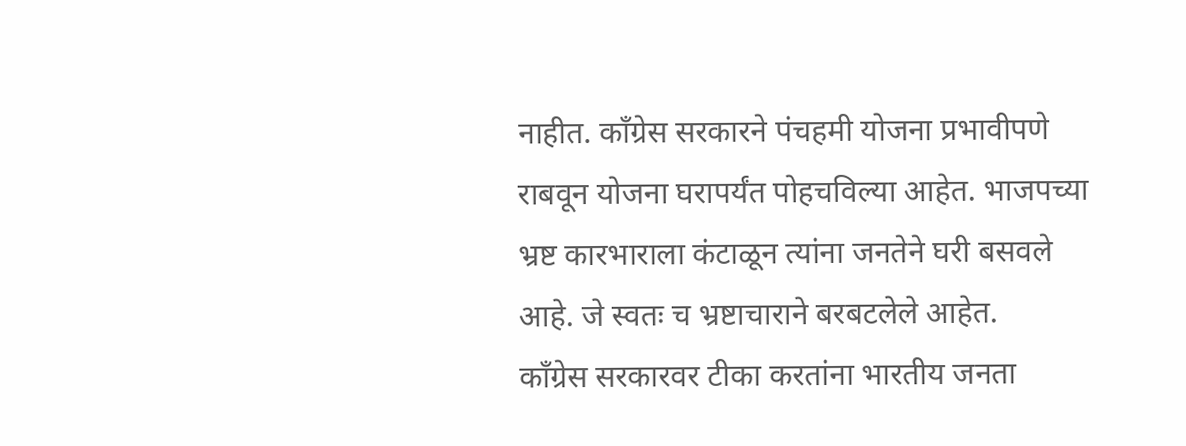नाहीत. काँग्रेस सरकारने पंचहमी योजना प्रभावीपणे राबवून योजना घरापर्यंत पोहचविल्या आहेत. भाजपच्या भ्रष्ट कारभाराला कंटाळून त्यांना जनतेने घरी बसवले आहे. जे स्वतः च भ्रष्टाचाराने बरबटलेले आहेत.
काँग्रेस सरकारवर टीका करतांना भारतीय जनता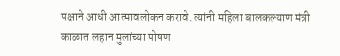पक्षाने आधी आत्मावलोकन करावे. त्यांनी महिला बालकल्याण मंत्री काळात लहान मुलांच्या पोषण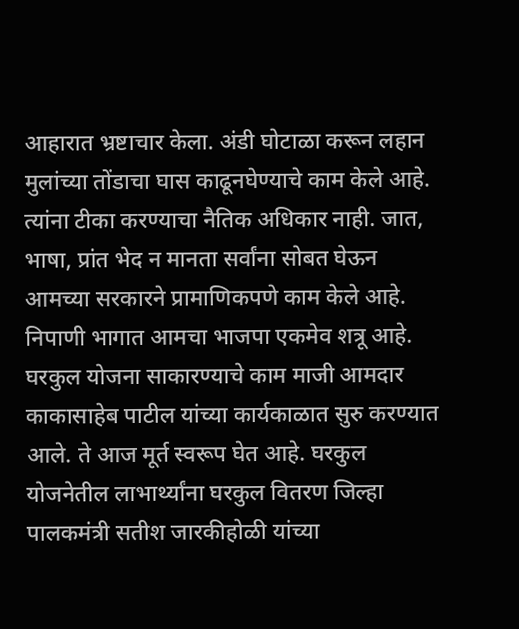आहारात भ्रष्टाचार केला. अंडी घोटाळा करून लहान मुलांच्या तोंडाचा घास काढूनघेण्याचे काम केले आहे. त्यांना टीका करण्याचा नैतिक अधिकार नाही. जात, भाषा, प्रांत भेद न मानता सर्वांना सोबत घेऊन आमच्या सरकारने प्रामाणिकपणे काम केले आहे. निपाणी भागात आमचा भाजपा एकमेव शत्रू आहे. घरकुल योजना साकारण्याचे काम माजी आमदार काकासाहेब पाटील यांच्या कार्यकाळात सुरु करण्यात आले. ते आज मूर्त स्वरूप घेत आहे. घरकुल योजनेतील लाभार्थ्यांना घरकुल वितरण जिल्हा पालकमंत्री सतीश जारकीहोळी यांच्या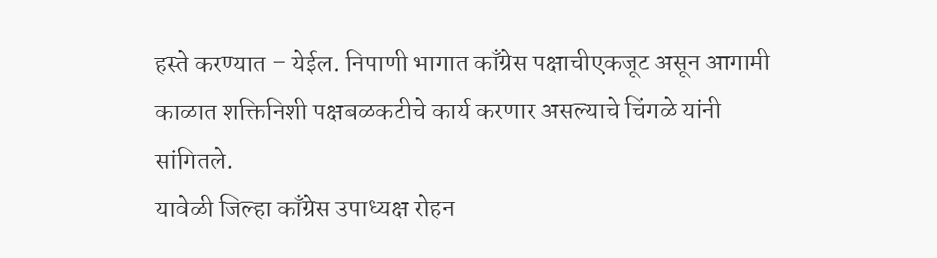हस्ते करण्यात – येईल. निपाणी भागात काँग्रेस पक्षाचीएकजूट असून आगामी काळात शक्तिनिशी पक्षबळकटीचे कार्य करणार असल्याचे चिंगळे यांनी सांगितले.
यावेळी जिल्हा काँग्रेस उपाध्यक्ष रोहन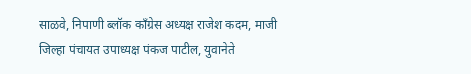साळवे, निपाणी ब्लॉक काँग्रेस अध्यक्ष राजेश कदम, माजी जिल्हा पंचायत उपाध्यक्ष पंकज पाटील, युवानेते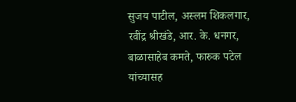सुजय पाटील, अस्लम शिकलगार, रवींद्र श्रीखंडे, आर. के. धनगर, बाळासाहेब कमते, फारुक पटेल यांच्यासह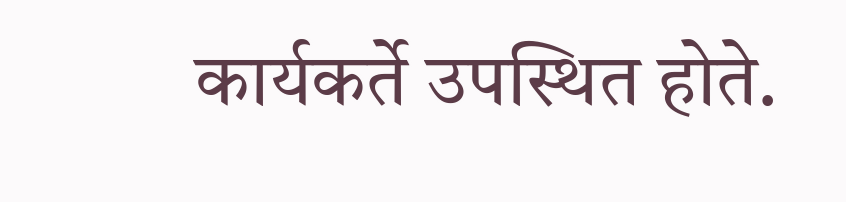कार्यकर्ते उपस्थित होते.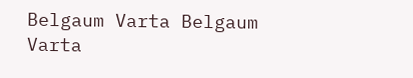Belgaum Varta Belgaum Varta